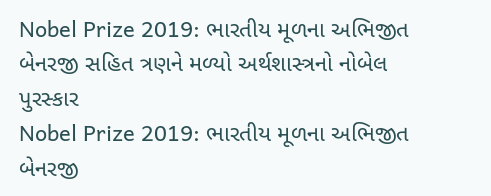Nobel Prize 2019: ભારતીય મૂળના અભિજીત બેનરજી સહિત ત્રણને મળ્યો અર્થશાસ્ત્રનો નોબેલ પુરસ્કાર
Nobel Prize 2019: ભારતીય મૂળના અભિજીત બેનરજી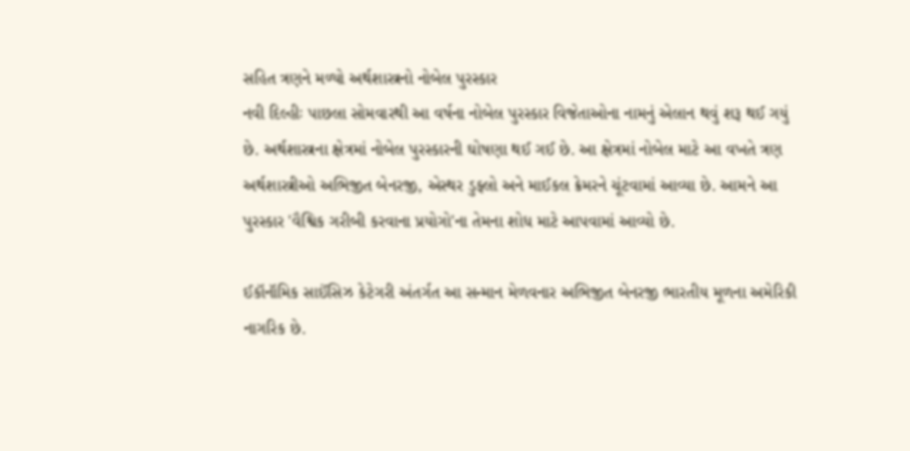સહિત ત્રણને મળ્યો અર્થશાસ્ત્રનો નોબેલ પુરસ્કાર
નવી દિલ્હીઃ પાછલા સોમવારથી આ વર્ષના નોબેલ પુરસ્કાર વિજેતાઓના નામનું એલાન થવું શરૂ થઈ ગયું છે. અર્થશાસ્ત્રના ક્ષેત્રમાં નોબેલ પુરસ્કારની ઘોષણા થઈ ગઈ છે. આ ક્ષેત્રમાં નોબેલ માટે આ વખતે ત્રણ અર્થશાસ્ત્રીઓ અભિજીત બેનરજી, એસ્થર ડુફ્લો અને માઈકલ ક્રેમરને ચૂંટવામાં આવ્યા છે. આમને આ પુરસ્કાર 'વૈશ્વિક ગરીબી કરવાના પ્રયોગો'ના તેમના શોધ માટે આપવામાં આવ્યો છે.

ઈકૉનૉમિક સાઈંસિઝ કેટેગરી અંતર્ગત આ સન્માન મેળવનાર અભિજીત બેનરજી ભારતીય મૂળના અમેરિકી નાગરિક છે.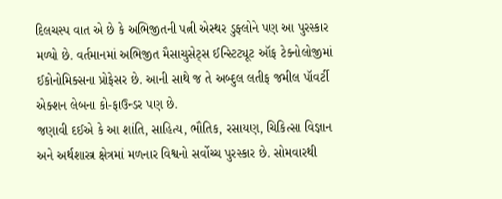દિલચસ્પ વાત એ છે કે અભિજીતની પત્ની એસ્થર ડુફ્લોને પણ આ પુરસ્કાર મળ્યો છે. વર્તમાનમાં અભિજીત મૈસાચુસેટ્સ ઈન્સ્ટિટ્યૂટ ઑફ ટેક્નોલોજીમાં ઈકોનોમિક્સના પ્રોફેસર છે. આની સાથે જ તે અબ્દુલ લતીફ જમીલ પૉવર્ટી એક્શન લેબના કો-ફાઉન્ડર પણ છે.
જણાવી દઈએ કે આ શાંતિ, સાહિત્ય, ભૌતિક, રસાયણ, ચિકિત્સા વિજ્ઞાન અને અર્થશાસ્ત્ર ક્ષેત્રમાં મળનાર વિશ્વનો સર્વોચ્ચ પુરસ્કાર છે. સોમવારથી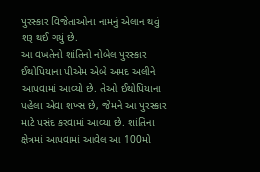પુરસ્કાર વિજેતાઓના નામનું એલાન થવું શરૂ થઈ ગયું છે.
આ વખતેનો શાંતિનો નોબેલ પુરસ્કાર ઈથોપિયાના પીએમ એબે અમદ અલીને આપવામાં આવ્યો છે. તેઓ ઈથોપિયાના પહેલા એવા શખ્સ છે, જેમને આ પુરસ્કાર માટે પસંદ કરવામાં આવ્યા છે. શાંતિના ક્ષેત્રમાં આપવામાં આવેલ આ 100મો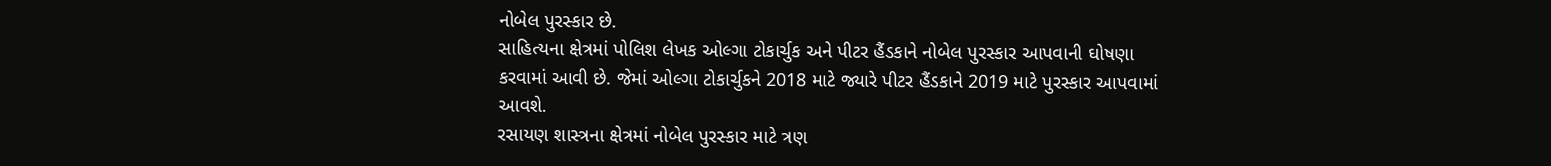નોબેલ પુરસ્કાર છે.
સાહિત્યના ક્ષેત્રમાં પોલિશ લેખક ઓલ્ગા ટોકાર્ચુક અને પીટર હૈંડકાને નોબેલ પુરસ્કાર આપવાની ઘોષણા કરવામાં આવી છે. જેમાં ઓલ્ગા ટોકાર્ચુકને 2018 માટે જ્યારે પીટર હૈંડકાને 2019 માટે પુરસ્કાર આપવામાં આવશે.
રસાયણ શાસ્ત્રના ક્ષેત્રમાં નોબેલ પુરસ્કાર માટે ત્રણ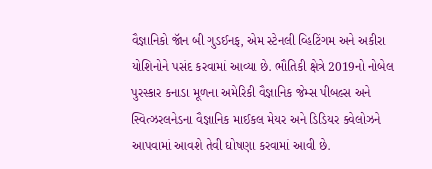વૈજ્ઞાનિકો જૉન બી ગુડઈનફ, એમ સ્ટેનલી વ્હિટિંગમ અને અકીરા યોશિનોને પસંદ કરવામાં આવ્યા છે. ભૌતિકી ક્ષેત્રે 2019નો નોબેલ પુરસ્કાર કનાડા મૂળના અમેરિકી વૈજ્ઞાનિક જેમ્સ પીબલ્સ અને સ્વિત્ઝરલનેડના વૈજ્ઞાનિક માઈકલ મેયર અને ડિડિયર ક્વેલોઝને આપવામાં આવશે તેવી ઘોષણા કરવામાં આવી છે.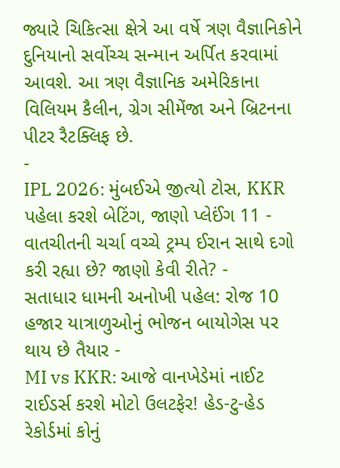જ્યારે ચિકિત્સા ક્ષેત્રે આ વર્ષે ત્રણ વૈજ્ઞાનિકોને દુનિયાનો સર્વોચ્ચ સન્માન અર્પિત કરવામાં આવશે. આ ત્રણ વૈજ્ઞાનિક અમેરિકાના વિલિયમ કૈલીન, ગ્રેગ સીમેંજા અને બ્રિટનના પીટર રૈટક્લિફ છે.
-
IPL 2026: મુંબઈએ જીત્યો ટોસ, KKR પહેલા કરશે બેટિંગ, જાણો પ્લેઈંગ 11 -
વાતચીતની ચર્ચા વચ્ચે ટ્રમ્પ ઈરાન સાથે દગો કરી રહ્યા છે? જાણો કેવી રીતે? -
સતાધાર ધામની અનોખી પહેલ: રોજ 10 હજાર યાત્રાળુઓનું ભોજન બાયોગેસ પર થાય છે તૈયાર -
MI vs KKR: આજે વાનખેડેમાં નાઈટ રાઈડર્સ કરશે મોટો ઉલટફેર! હેડ-ટુ-હેડ રેકોર્ડમાં કોનું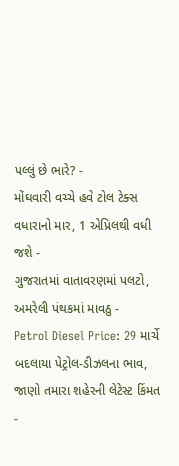પલ્લું છે ભારે? -
મોંઘવારી વચ્ચે હવે ટોલ ટેક્સ વધારાનો માર, 1 એપ્રિલથી વધી જશે -
ગુજરાતમાં વાતાવરણમાં પલટો, અમરેલી પંથકમાં માવઠુ -
Petrol Diesel Price: 29 માર્ચે બદલાયા પેટ્રોલ-ડીઝલના ભાવ, જાણો તમારા શહેરની લેટેસ્ટ કિંમત -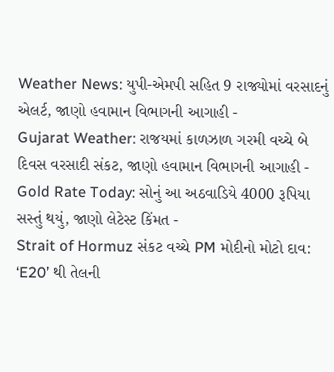Weather News: યુપી-એમપી સહિત 9 રાજ્યોમાં વરસાદનું એલર્ટ, જાણો હવામાન વિભાગની આગાહી -
Gujarat Weather: રાજયમાં કાળઝાળ ગરમી વચ્ચે બે દિવસ વરસાદી સંકટ, જાણો હવામાન વિભાગની આગાહી -
Gold Rate Today: સોનું આ અઠવાડિયે 4000 રૂપિયા સસ્તું થયું, જાણો લેટેસ્ટ કિંમત -
Strait of Hormuz સંકટ વચ્ચે PM મોદીનો મોટો દાવ: ‘E20’ થી તેલની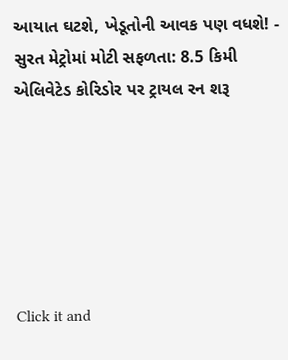આયાત ઘટશે, ખેડૂતોની આવક પણ વધશે! -
સુરત મેટ્રોમાં મોટી સફળતા: 8.5 કિમી એલિવેટેડ કોરિડોર પર ટ્રાયલ રન શરૂ






Click it and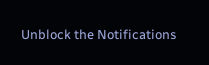Unblock the Notifications